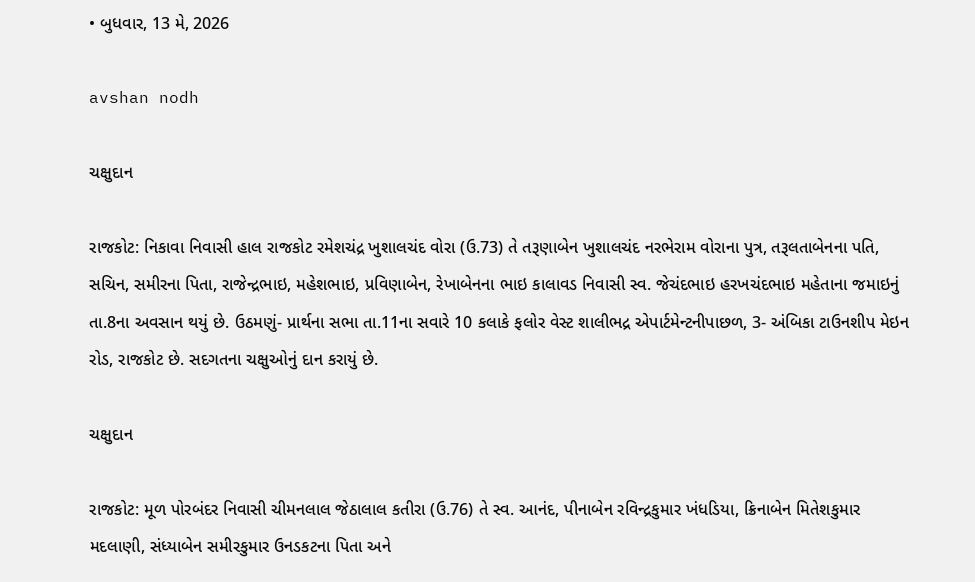• બુધવાર, 13 મે, 2026

avshan nodh

ચક્ષુદાન

રાજકોટ: નિકાવા નિવાસી હાલ રાજકોટ રમેશચંદ્ર ખુશાલચંદ વોરા (ઉ.73) તે તરૂણાબેન ખુશાલચંદ નરભેરામ વોરાના પુત્ર, તરૂલતાબેનના પતિ, સચિન, સમીરના પિતા, રાજેન્દ્રભાઇ, મહેશભાઇ, પ્રવિણાબેન, રેખાબેનના ભાઇ કાલાવડ નિવાસી સ્વ. જેચંદભાઇ હરખચંદભાઇ મહેતાના જમાઇનું તા.8ના અવસાન થયું છે. ઉઠમણું- પ્રાર્થના સભા તા.11ના સવારે 10 કલાકે ફલોર વેસ્ટ શાલીભદ્ર એપાર્ટમેન્ટનીપાછળ, 3- અંબિકા ટાઉનશીપ મેઇન રોડ, રાજકોટ છે. સદગતના ચક્ષુઓનું દાન કરાયું છે.

ચક્ષુદાન

રાજકોટ: મૂળ પોરબંદર નિવાસી ચીમનલાલ જેઠાલાલ કતીરા (ઉ.76) તે સ્વ. આનંદ, પીનાબેન રવિન્દ્રકુમાર ખંધડિયા, ક્રિનાબેન મિતેશકુમાર મદલાણી, સંધ્યાબેન સમીરકુમાર ઉનડકટના પિતા અને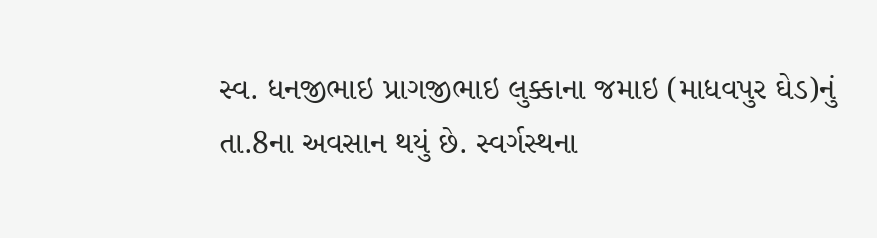સ્વ. ધનજીભાઇ પ્રાગજીભાઇ લુક્કાના જમાઇ (માધવપુર ઘેડ)નું તા.8ના અવસાન થયું છે. સ્વર્ગસ્થના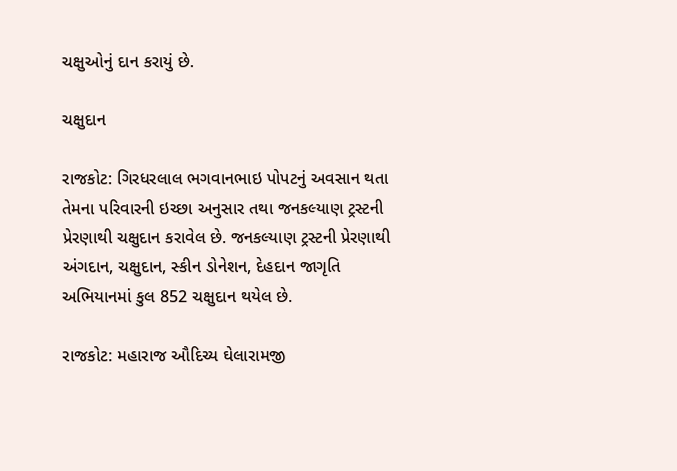ચક્ષુઓનું દાન કરાયું છે.

ચક્ષુદાન

રાજકોટ: ગિરધરલાલ ભગવાનભાઇ પોપટનું અવસાન થતા તેમના પરિવારની ઇચ્છા અનુસાર તથા જનકલ્યાણ ટ્રસ્ટની પ્રેરણાથી ચક્ષુદાન કરાવેલ છે. જનકલ્યાણ ટ્રસ્ટની પ્રેરણાથી અંગદાન, ચક્ષુદાન, સ્કીન ડોનેશન, દેહદાન જાગૃતિ અભિયાનમાં કુલ 852 ચક્ષુદાન થયેલ છે.

રાજકોટ: મહારાજ ઔદિચ્ય ઘેલારામજી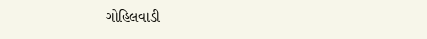ગોહિલવાડી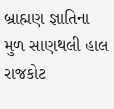બ્રાહ્મણ જ્ઞાતિના મુળ સાણથલી હાલ રાજકોટ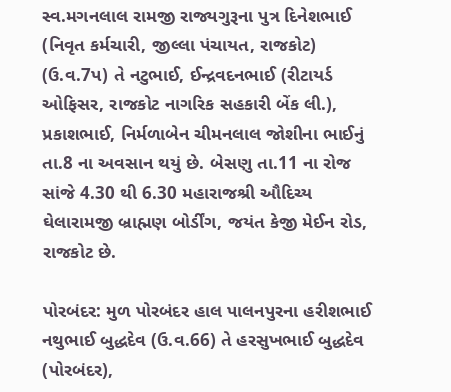સ્વ.મગનલાલ રામજી રાજ્યગુરૂના પુત્ર દિનેશભાઈ (નિવૃત કર્મચારી, જીલ્લા પંચાયત, રાજકોટ) (ઉ.વ.7પ) તે નટુભાઈ, ઈન્દ્રવદનભાઈ (રીટાયર્ડ ઓફિસર, રાજકોટ નાગરિક સહકારી બેંક લી.), પ્રકાશભાઈ, નિર્મળાબેન ચીમનલાલ જોશીના ભાઈનું તા.8 ના અવસાન થયું છે. બેસણુ તા.11 ના રોજ સાંજે 4.30 થી 6.30 મહારાજશ્રી ઔદિચ્ય ઘેલારામજી બ્રાહ્મણ બોર્ડીંગ, જયંત કેજી મેઈન રોડ, રાજકોટ છે.

પોરબંદર: મુળ પોરબંદર હાલ પાલનપુરના હરીશભાઈ નથુભાઈ બુદ્ધદેવ (ઉ.વ.66) તે હરસુખભાઈ બુદ્ધદેવ (પોરબંદર),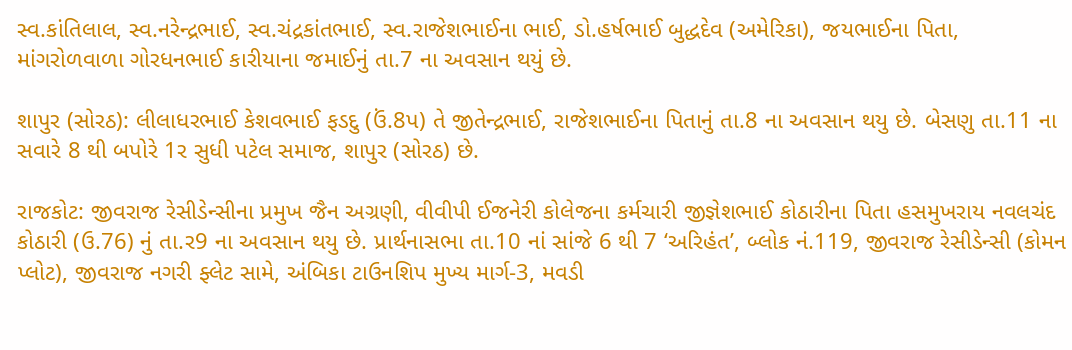સ્વ.કાંતિલાલ, સ્વ.નરેન્દ્રભાઈ, સ્વ.ચંદ્રકાંતભાઈ, સ્વ.રાજેશભાઈના ભાઈ, ડો.હર્ષભાઈ બુદ્ધદેવ (અમેરિકા), જયભાઈના પિતા, માંગરોળવાળા ગોરધનભાઈ કારીયાના જમાઈનું તા.7 ના અવસાન થયું છે.

શાપુર (સોરઠ): લીલાધરભાઈ કેશવભાઈ ફડદુ (ઉં.8પ) તે જીતેન્દ્રભાઈ, રાજેશભાઈના પિતાનું તા.8 ના અવસાન થયુ છે. બેસણુ તા.11 ના સવારે 8 થી બપોરે 1ર સુધી પટેલ સમાજ, શાપુર (સોરઠ) છે.

રાજકોટ: જીવરાજ રેસીડેન્સીના પ્રમુખ જૈન અગ્રણી, વીવીપી ઈજનેરી કોલેજના કર્મચારી જીજ્ઞેશભાઈ કોઠારીના પિતા હસમુખરાય નવલચંદ કોઠારી (ઉ.76) નું તા.ર9 ના અવસાન થયુ છે. પ્રાર્થનાસભા તા.10 નાં સાંજે 6 થી 7 ‘અરિહંત’, બ્લોક નં.119, જીવરાજ રેસીડેન્સી (કોમન પ્લોટ), જીવરાજ નગરી ફ્લેટ સામે, અંબિકા ટાઉનશિપ મુખ્ય માર્ગ-3, મવડી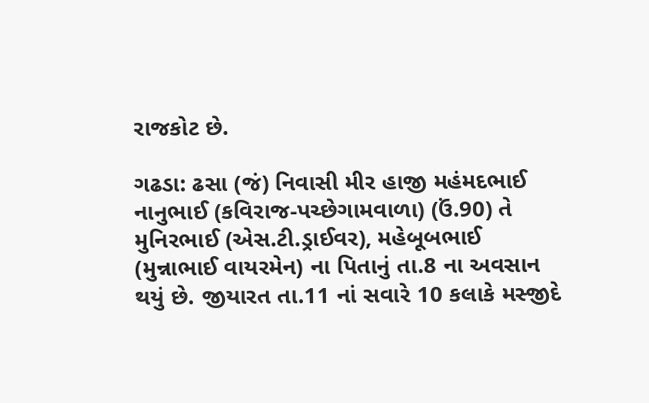રાજકોટ છે.

ગઢડા: ઢસા (જં) નિવાસી મીર હાજી મહંમદભાઈ નાનુભાઈ (કવિરાજ-પચ્છેગામવાળા) (ઉં.90) તે મુનિરભાઈ (એસ.ટી.ડ્રાઈવર), મહેબૂબભાઈ (મુન્નાભાઈ વાયરમેન) ના પિતાનું તા.8 ના અવસાન થયું છે. જીયારત તા.11 નાં સવારે 10 કલાકે મસ્જીદે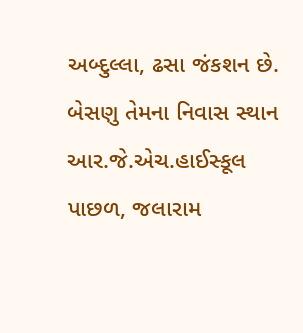અબ્દુલ્લા, ઢસા જંકશન છે. બેસણુ તેમના નિવાસ સ્થાન આર.જે.એચ.હાઈસ્કૂલ પાછળ, જલારામ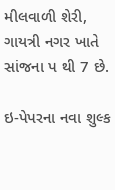મીલવાળી શેરી, ગાયત્રી નગર ખાતે સાંજના પ થી 7 છે.

ઇ-પેપરના નવા શુલ્ક